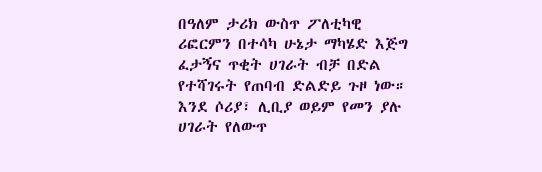በዓለም ታሪክ ውስጥ ፖለቲካዊ ሪፎርምን በተሳካ ሁኔታ ማካሄድ እጅግ ፈታኝና ጥቂት ሀገራት ብቻ በድል የተሻገሩት የጠባብ ድልድይ ጉዞ ነው። እንደ ሶሪያ፣ ሊቢያ ወይም የመን ያሉ ሀገራት የለውጥ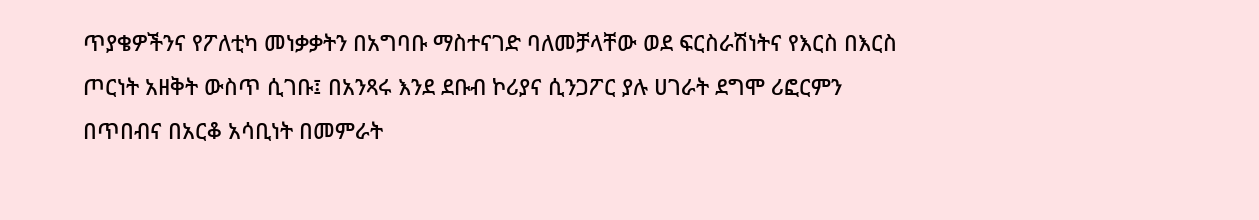ጥያቄዎችንና የፖለቲካ መነቃቃትን በአግባቡ ማስተናገድ ባለመቻላቸው ወደ ፍርስራሽነትና የእርስ በእርስ ጦርነት አዘቅት ውስጥ ሲገቡ፤ በአንጻሩ እንደ ደቡብ ኮሪያና ሲንጋፖር ያሉ ሀገራት ደግሞ ሪፎርምን በጥበብና በአርቆ አሳቢነት በመምራት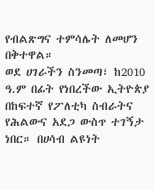የብልጽግና ተምሳሌት ለመሆን በቅተዋል።
ወደ ሀገራችን ስንመጣ፣ ከ2010 ዓ.ም በፊት የነበረችው ኢትዮጵያ በከፍተኛ የፖለቲካ ስብራትና የሕልውና አደጋ ውስጥ ተገኝታ ነበር። በሀሳብ ልዩነት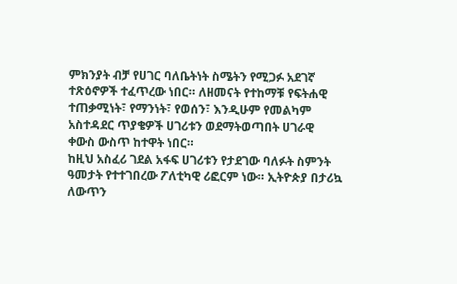ምክንያት ብቻ የሀገር ባለቤትነት ስሜትን የሚጋፉ አደገኛ ተጽዕኖዎች ተፈጥረው ነበር። ለዘመናት የተከማቹ የፍትሐዊ ተጠቃሚነት፣ የማንነት፣ የወሰን፣ እንዲሁም የመልካም አስተዳደር ጥያቄዎች ሀገሪቱን ወደማትወጣበት ሀገራዊ ቀውስ ውስጥ ከተዋት ነበር።
ከዚህ አስፈሪ ገደል አፋፍ ሀገሪቱን የታደገው ባለፉት ስምንት ዓመታት የተተገበረው ፖለቲካዊ ሪፎርም ነው። ኢትዮጵያ በታሪኳ ለውጥን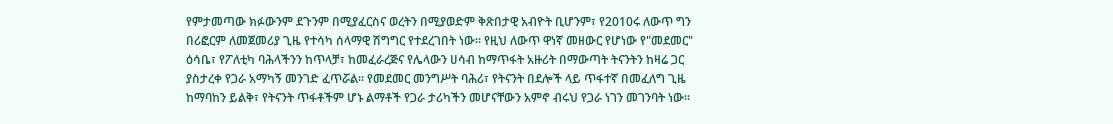የምታመጣው ክፉውንም ደጉንም በሚያፈርስና ወረትን በሚያወድም ቅጽበታዊ አብዮት ቢሆንም፣ የ2010ሩ ለውጥ ግን በሪፎርም ለመጀመሪያ ጊዜ የተሳካ ሰላማዊ ሽግግር የተደረገበት ነው። የዚህ ለውጥ ዋነኛ መዘውር የሆነው የ"መደመር" ዕሳቤ፣ የፖለቲካ ባሕላችንን ከጥላቻ፣ ከመፈራረጅና የሌላውን ሀሳብ ከማጥፋት አዙሪት በማውጣት ትናንትን ከዛሬ ጋር ያስታረቀ የጋራ አማካኝ መንገድ ፈጥሯል። የመደመር መንግሥት ባሕሪ፣ የትናንት በደሎች ላይ ጥፋተኛ በመፈለግ ጊዜ ከማባከን ይልቅ፣ የትናንት ጥፋቶችም ሆኑ ልማቶች የጋራ ታሪካችን መሆናቸውን አምኖ ብሩህ የጋራ ነገን መገንባት ነው።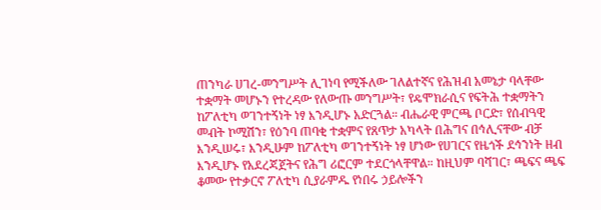ጠንካራ ሀገረ-መንግሥት ሊገነባ የሚችለው ገለልተኛና የሕዝብ አመኔታ ባላቸው ተቋማት መሆኑን የተረዳው የለውጡ መንግሥት፣ የዴሞክራሲና የፍትሕ ተቋማትን ከፖለቲካ ወገንተኝነት ነፃ እንዲሆኑ አድርጓል። ብሔራዊ ምርጫ ቦርድ፣ የሰብዓዊ መብት ኮሚሽን፣ የዕንባ ጠባቂ ተቋምና የጸጥታ አካላት በሕግና በኅሊናቸው ብቻ እንዲሠሩ፣ እንዲሁም ከፖለቲካ ወገንተኝነት ነፃ ሆነው የሀገርና የዜጎች ደኅንነት ዘብ እንዲሆኑ የአደረጃጀትና የሕግ ሪፎርም ተደርጎላቸዋል። ከዚህም ባሻገር፣ ጫፍና ጫፍ ቆመው የተቃርኖ ፖለቲካ ሲያራምዱ የነበሩ ኃይሎችን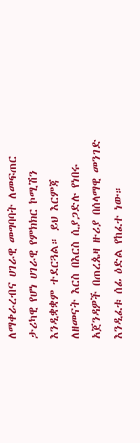ለማቀራረብና ሀገራዊ መግባባት ለመፍጠር ታሪካዊ የሆነ ሀገራዊ የምክክር ኮሚሽን እንዲቋቋም ተደርጓል። ይህ እርምጃ ለዘመናት እርስ በእርስ ሲያጋድሉ የነበሩ አጀንዳዎች በጠረጴዛ ዙሪያ በሰላማዊ መንገድ እንዲፈቱ ሰፊ ዕድል የከፈተ ነው።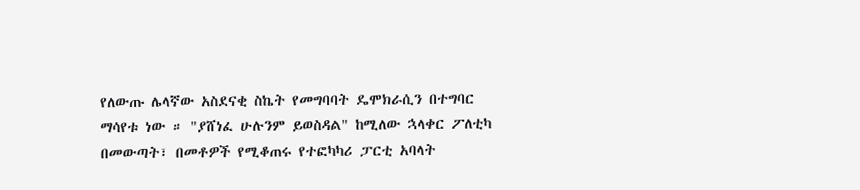የለውጡ ሌላኛው አስደናቂ ስኬት የመግባባት ዴሞክራሲን በተግባር ማሳየቱ ነው ። "ያሸነፈ ሁሉንም ይወስዳል" ከሚለው ኋላቀር ፖለቲካ በመውጣት፣ በመቶዎች የሚቆጠሩ የተፎካካሪ ፓርቲ አባላት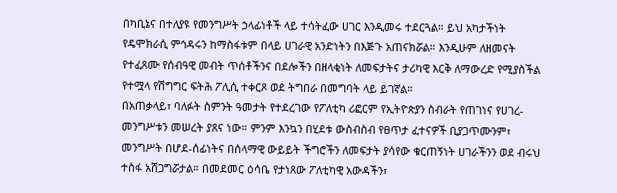በካቢኔና በተለያዩ የመንግሥት ኃላፊነቶች ላይ ተሳትፈው ሀገር እንዲመሩ ተደርጓል። ይህ አካታችነት የዴሞክራሲ ምኅዳሩን ከማስፋቱም በላይ ሀገራዊ አንድነትን በእጅጉ አጠናክሯል። እንዲሁም ለዘመናት የተፈጸሙ የሰብዓዊ መብት ጥሰቶችንና በደሎችን በዘላቂነት ለመፍታትና ታሪካዊ እርቅ ለማውረድ የሚያስችል የተሟላ የሽግግር ፍትሕ ፖሊሲ ተቀርጾ ወደ ትግበራ በመግባት ላይ ይገኛል።
በአጠቃላይ፣ ባለፉት ስምንት ዓመታት የተደረገው የፖለቲካ ሪፎርም የኢትዮጵያን ስብራት የጠገነና የሀገረ-መንግሥቱን መሠረት ያጸና ነው። ምንም እንኳን በሂደቱ ውስብስብ የፀጥታ ፈተናዎች ቢያጋጥሙንም፣ መንግሥት በሆደ-ሰፊነትና በሰላማዊ ውይይት ችግሮችን ለመፍታት ያሳየው ቁርጠኝነት ሀገራችንን ወደ ብሩህ ተስፋ አሸጋግሯታል። በመደመር ዕሳቤ የታነጸው ፖለቲካዊ አውዳችን፣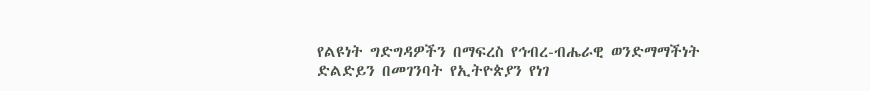የልዩነት ግድግዳዎችን በማፍረስ የኅብረ-ብሔራዊ ወንድማማችነት ድልድይን በመገንባት የኢትዮጵያን የነገ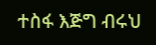ተስፋ እጅግ ብሩህ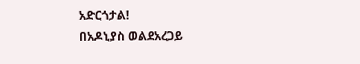አድርጎታል!
በአዶኒያስ ወልደአረጋይ